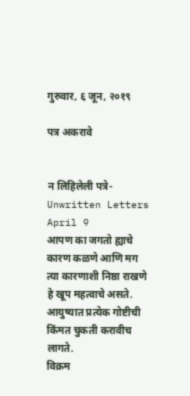गुरुवार, ६ जून, २०१९

पत्र अकरावे


न लिहिलेली पत्रे-Unwritten Letters
April 9
आपण का जगतो ह्याचे कारण कळणे आणि मग त्या कारणाशी निष्ठा राखणे हे खूप महत्वाचे असते. आयुष्यात प्रत्येक गोष्टीची किंमत चुकती करावीच लागते.
विक्रम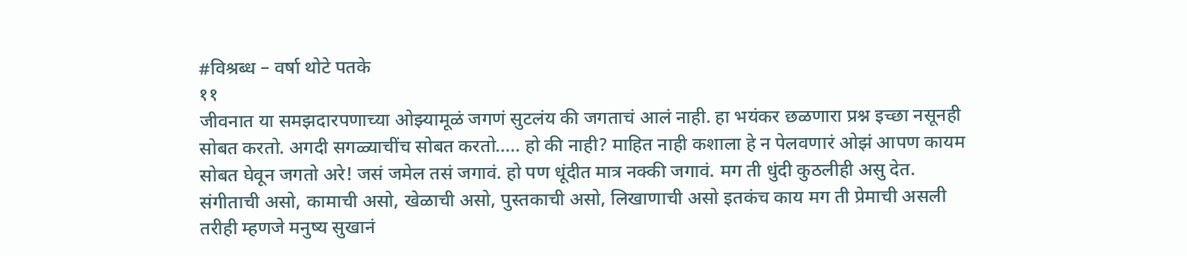#विश्रब्ध – वर्षा थोटे पतके
११
जीवनात या समझदारपणाच्या ओझ्यामूळं जगणं सुटलंय की जगताचं आलं नाही. हा भयंकर छळणारा प्रश्न इच्छा नसूनही सोबत करतो. अगदी सगळ्याचींच सोबत करतो..... हो की नाही? माहित नाही कशाला हे न पेलवणारं ओझं आपण कायम सोबत घेवून जगतो अरे! जसं जमेल तसं जगावं. हो पण धूंदीत मात्र नक्की जगावं. मग ती धुंदी कुठलीही असु देत. संगीताची असो, कामाची असो, खेळाची असो, पुस्तकाची असो, लिखाणाची असो इतकंच काय मग ती प्रेमाची असली तरीही म्हणजे मनुष्य सुखानं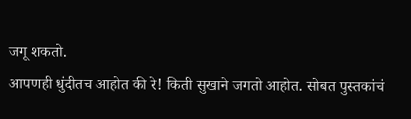जगू शकतो.
आपणही धुंदीतच आहोत की रे! किती सुखाने जगतो आहोत. सोबत पुस्तकांचं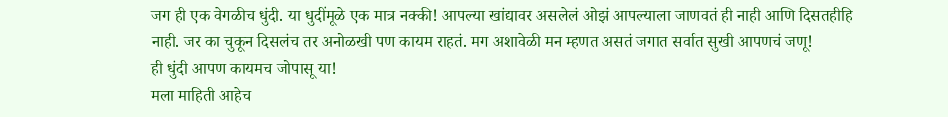जग ही एक वेगळीच धुंदी. या धुदींमूळे एक मात्र नक्की! आपल्या खांद्यावर असलेलं ओझं आपल्याला जाणवतं ही नाही आणि दिसतहीहि नाही. जर का चुकून दिसलंच तर अनोळखी पण कायम राहतं. मग अशावेळी मन म्हणत असतं जगात सर्वात सुखी आपणचं जणू!
ही धुंदी आपण कायमच जोपासू या!
मला माहिती आहेच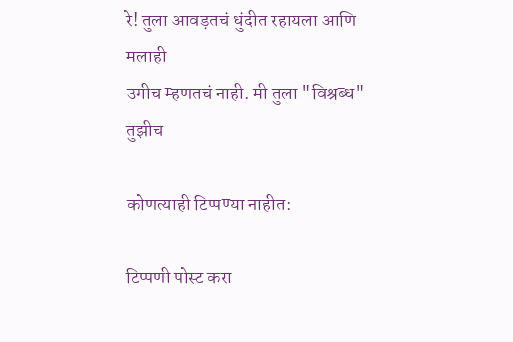रे! तुला आवड़तचं धुंदीत रहायला आणि मलाही
उगीच म्हणतचं नाही. मी तुला "विश्रब्ध"
तुझीच

कोणत्याही टिप्पण्‍या नाहीत:

टिप्पणी पोस्ट करा